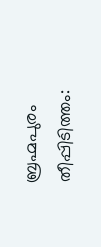ബ്രഹ്മപുരം തീപ്പിടിത്തം: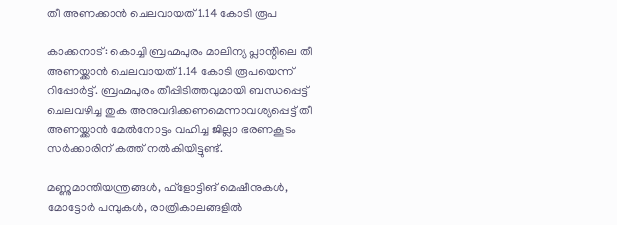തീ അണക്കാന്‍ ചെലവായത് 1.14 കോടി രൂപ

കാക്കനാട്: കൊച്ചി ബ്രഹ്മപുരം മാലിന്യ പ്ലാന്റിലെ തീ അണയ്ക്കാന്‍ ചെലവായത് 1.14 കോടി രൂപയെന്ന് റിപ്പോര്‍ട്ട്. ബ്രഹ്മപുരം തീപ്പിടിത്തവുമായി ബന്ധപ്പെട്ട് ചെലവഴിച്ച തുക അനുവദിക്കണമെന്നാവശ്യപ്പെട്ട് തീ അണയ്ക്കാന്‍ മേല്‍നോട്ടം വഹിച്ച ജില്ലാ ഭരണകൂടം സര്‍ക്കാരിന് കത്ത് നല്‍കിയിട്ടുണ്ട്.

മണ്ണുമാന്തിയന്ത്രങ്ങള്‍, ഫ്‌ളോട്ടിങ് മെഷീനുകള്‍, മോട്ടോര്‍ പമ്പുകള്‍, രാത്രികാലങ്ങളില്‍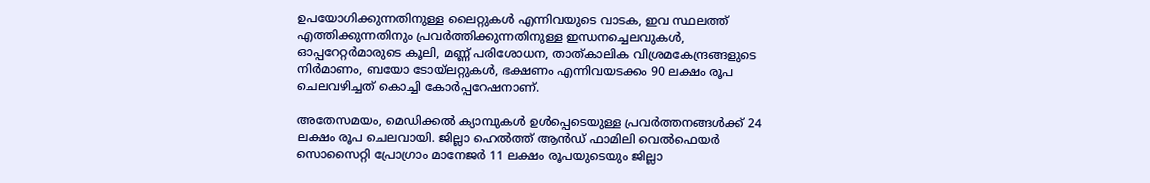ഉപയോഗിക്കുന്നതിനുള്ള ലൈറ്റുകള്‍ എന്നിവയുടെ വാടക, ഇവ സ്ഥലത്ത് എത്തിക്കുന്നതിനും പ്രവര്‍ത്തിക്കുന്നതിനുള്ള ഇന്ധനച്ചെലവുകള്‍, ഓപ്പറേറ്റര്‍മാരുടെ കൂലി, മണ്ണ് പരിശോധന, താത്കാലിക വിശ്രമകേന്ദ്രങ്ങളുടെ നിര്‍മാണം, ബയോ ടോയ്ലറ്റുകള്‍, ഭക്ഷണം എന്നിവയടക്കം 90 ലക്ഷം രൂപ ചെലവഴിച്ചത് കൊച്ചി കോര്‍പ്പറേഷനാണ്.

അതേസമയം, മെഡിക്കല്‍ ക്യാമ്പുകള്‍ ഉള്‍പ്പെടെയുള്ള പ്രവര്‍ത്തനങ്ങള്‍ക്ക് 24 ലക്ഷം രൂപ ചെലവായി. ജില്ലാ ഹെല്‍ത്ത് ആന്‍ഡ് ഫാമിലി വെല്‍ഫെയര്‍ സൊസൈറ്റി പ്രോഗ്രാം മാനേജര്‍ 11 ലക്ഷം രൂപയുടെയും ജില്ലാ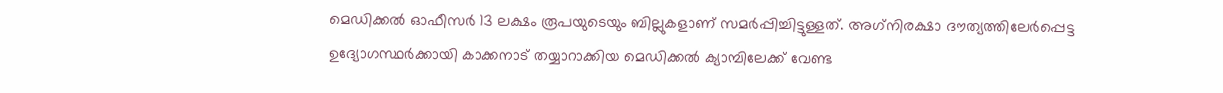മെഡിക്കല്‍ ഓഫീസര്‍ 13 ലക്ഷം രൂപയുടെയും ബില്ലുകളാണ് സമര്‍പ്പിച്ചിട്ടുള്ളത്. അഗ്‌നിരക്ഷാ ദൗത്യത്തിലേര്‍പ്പെട്ട ഉദ്യോഗസ്ഥര്‍ക്കായി കാക്കനാട് തയ്യാറാക്കിയ മെഡിക്കല്‍ ക്യാമ്പിലേക്ക് വേണ്ട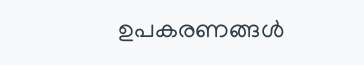ഉപകരണങ്ങള്‍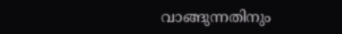വാങ്ങുന്നതിനും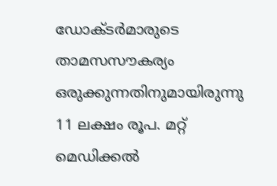ഡോക്ടര്‍മാരുടെ താമസസൗകര്യം ഒരുക്കുന്നതിനുമായിരുന്നു 11 ലക്ഷം രൂപ. മറ്റ് മെഡിക്കല്‍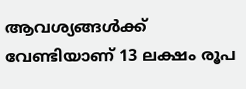ആവശ്യങ്ങള്‍ക്ക് വേണ്ടിയാണ് 13 ലക്ഷം രൂപ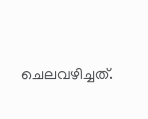ചെലവഴിച്ചത്.